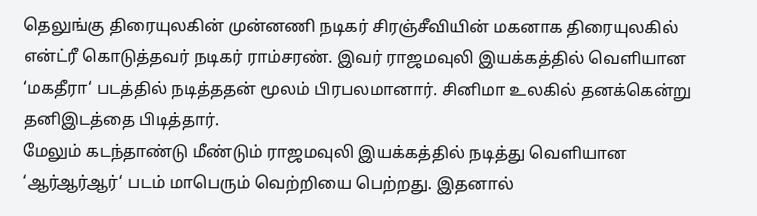தெலுங்கு திரையுலகின் முன்னணி நடிகர் சிரஞ்சீவியின் மகனாக திரையுலகில் என்ட்ரீ கொடுத்தவர் நடிகர் ராம்சரண். இவர் ராஜமவுலி இயக்கத்தில் வெளியான ‘மகதீரா‘ படத்தில் நடித்ததன் மூலம் பிரபலமானார். சினிமா உலகில் தனக்கென்று தனிஇடத்தை பிடித்தார்.
மேலும் கடந்தாண்டு மீண்டும் ராஜமவுலி இயக்கத்தில் நடித்து வெளியான ‘ஆர்ஆர்ஆர்‘ படம் மாபெரும் வெற்றியை பெற்றது. இதனால்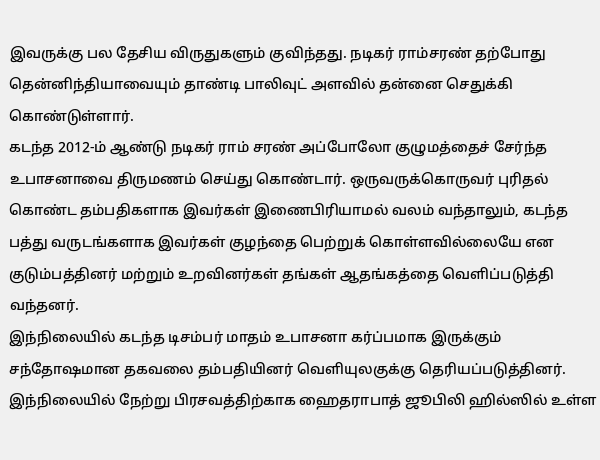இவருக்கு பல தேசிய விருதுகளும் குவிந்தது. நடிகர் ராம்சரண் தற்போது தென்னிந்தியாவையும் தாண்டி பாலிவுட் அளவில் தன்னை செதுக்கி கொண்டுள்ளார்.
கடந்த 2012-ம் ஆண்டு நடிகர் ராம் சரண் அப்போலோ குழுமத்தைச் சேர்ந்த உபாசனாவை திருமணம் செய்து கொண்டார். ஒருவருக்கொருவர் புரிதல் கொண்ட தம்பதிகளாக இவர்கள் இணைபிரியாமல் வலம் வந்தாலும், கடந்த பத்து வருடங்களாக இவர்கள் குழந்தை பெற்றுக் கொள்ளவில்லையே என குடும்பத்தினர் மற்றும் உறவினர்கள் தங்கள் ஆதங்கத்தை வெளிப்படுத்தி வந்தனர்.
இந்நிலையில் கடந்த டிசம்பர் மாதம் உபாசனா கர்ப்பமாக இருக்கும் சந்தோஷமான தகவலை தம்பதியினர் வெளியுலகுக்கு தெரியப்படுத்தினர்.
இந்நிலையில் நேற்று பிரசவத்திற்காக ஹைதராபாத் ஜூபிலி ஹில்ஸில் உள்ள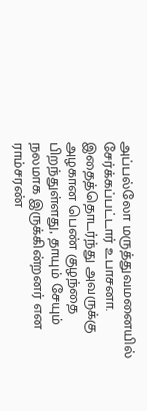அப்பல்லோ மருத்துவமனையில் சேர்க்கப்பட்டார் உபாசனா.
இதைத்தொடர்ந்து அவருக்கு அழகான பெண் குழந்தை பிறந்துள்ளது, தாயும் சேயும் நலமாக இருக்கின்றனர் என ராம்சரண்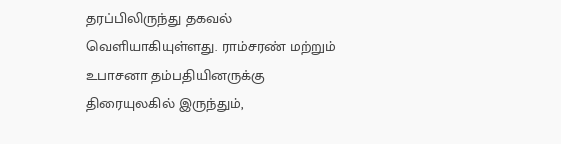தரப்பிலிருந்து தகவல் வெளியாகியுள்ளது. ராம்சரண் மற்றும் உபாசனா தம்பதியினருக்கு திரையுலகில் இருந்தும்,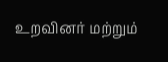உறவினர் மற்றும்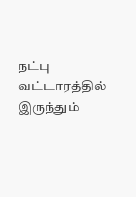நட்பு வட்டாரத்தில் இருந்தும்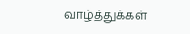வாழ்த்துக்கள்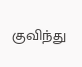குவிந்து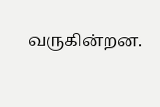வருகின்றன.